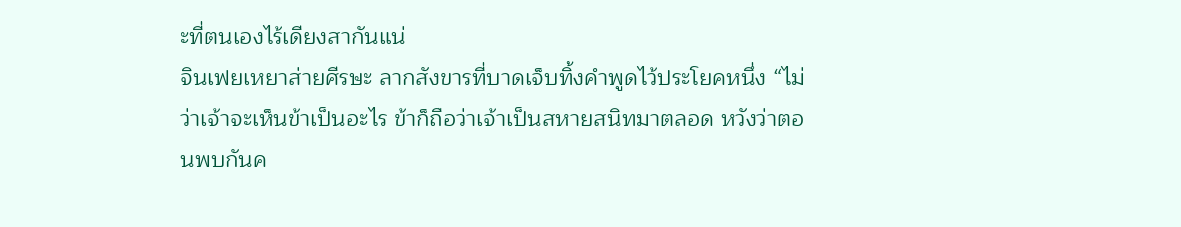ะที่ตนเองไร้เดียงสากันแน่
จินเฟยเหยาส่ายศีรษะ ลากสังขารที่บาดเจ็บทิ้งคำพูดไว้ประโยคหนึ่ง “ไม่ว่าเจ้าจะเห็นข้าเป็นอะไร ข้าก็ถือว่าเจ้าเป็นสหายสนิทมาตลอด หวังว่าตอนพบกันค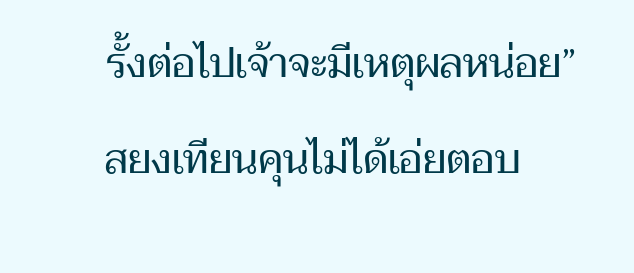รั้งต่อไปเจ้าจะมีเหตุผลหน่อย”
สยงเทียนคุนไม่ได้เอ่ยตอบ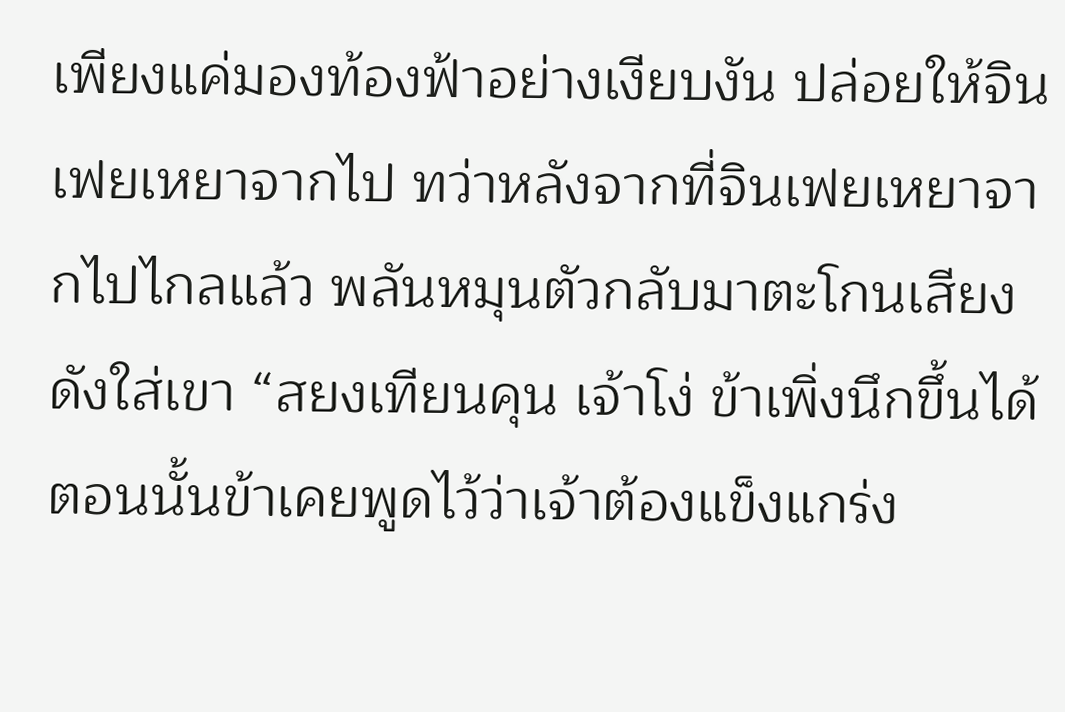เพียงแค่มองท้องฟ้าอย่างเงียบงัน ปล่อยให้จินเฟยเหยาจากไป ทว่าหลังจากที่จินเฟยเหยาจากไปไกลแล้ว พลันหมุนตัวกลับมาตะโกนเสียงดังใส่เขา “สยงเทียนคุน เจ้าโง่ ข้าเพิ่งนึกขึ้นได้ ตอนนั้นข้าเคยพูดไว้ว่าเจ้าต้องแข็งแกร่ง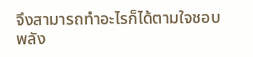จึงสามารถทำอะไรก็ได้ตามใจชอบ พลัง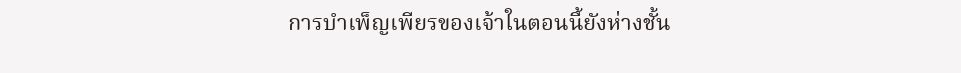การบำเพ็ญเพียรของเจ้าในตอนนี้ยังห่างชั้น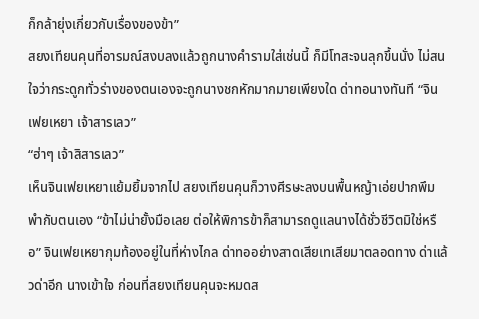ก็กล้ายุ่งเกี่ยวกับเรื่องของข้า”
สยงเทียนคุนที่อารมณ์สงบลงแล้วถูกนางคำรามใส่เช่นนี้ ก็มีโทสะจนลุกขึ้นนั่ง ไม่สนใจว่ากระดูกทั่วร่างของตนเองจะถูกนางชกหักมากมายเพียงใด ด่าทอนางทันที “จินเฟยเหยา เจ้าสารเลว”
“ฮ่าๆ เจ้าสิสารเลว”
เห็นจินเฟยเหยาแย้มยิ้มจากไป สยงเทียนคุนก็วางศีรษะลงบนพื้นหญ้าเอ่ยปากพึมพำกับตนเอง “ข้าไม่น่ายั้งมือเลย ต่อให้พิการข้าก็สามารถดูแลนางได้ชั่วชีวิตมิใช่หรือ” จินเฟยเหยากุมท้องอยู่ในที่ห่างไกล ด่าทออย่างสาดเสียเทเสียมาตลอดทาง ด่าแล้วด่าอีก นางเข้าใจ ก่อนที่สยงเทียนคุนจะหมดส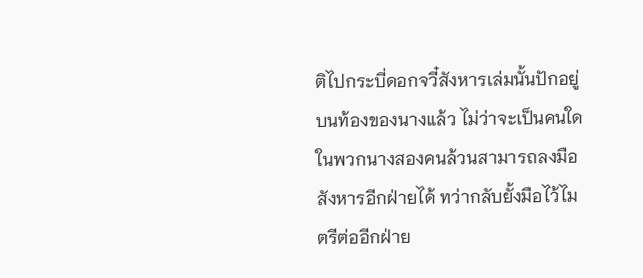ติไปกระบี่ดอกจวี๋สังหารเล่มนั้นปักอยู่บนท้องของนางแล้ว ไม่ว่าจะเป็นคนใดในพวกนางสองคนล้วนสามารถลงมือสังหารอีกฝ่ายได้ ทว่ากลับยั้งมือไว้ไมตรีต่ออีกฝ่าย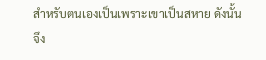สำหรับตนเองเป็นเพราะเขาเป็นสหาย ดังนั้นจึง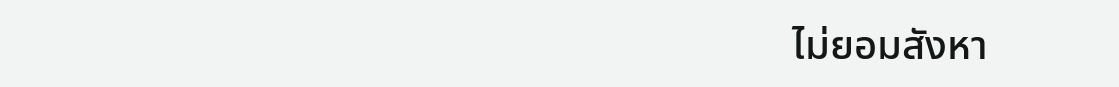ไม่ยอมสังหา